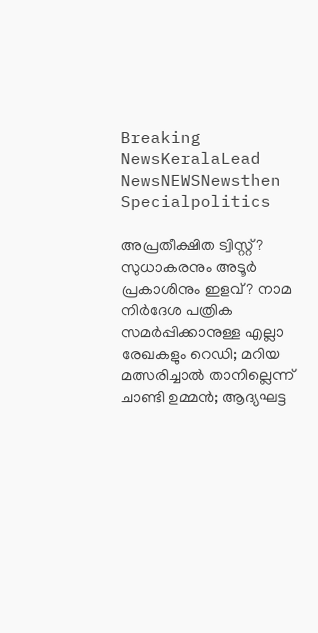Breaking NewsKeralaLead NewsNEWSNewsthen Specialpolitics

അപ്രതീക്ഷിത ട്വിസ്റ്റ്? സുധാകരനും അടൂര്‍ പ്രകാശിനും ഇളവ്? നാമ നിര്‍ദേശ പത്രിക സമര്‍പ്പിക്കാനുള്ള എല്ലാ രേഖകളും റെഡി; മറിയ മത്സരിച്ചാല്‍ താനില്ലെന്ന് ചാണ്ടി ഉമ്മന്‍; ആദ്യഘട്ട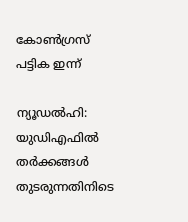കോണ്‍ഗ്രസ് പട്ടിക ഇന്ന്

ന്യൂഡല്‍ഹി: യുഡിഎഫില്‍ തര്‍ക്കങ്ങള്‍ തുടരുന്നതിനിടെ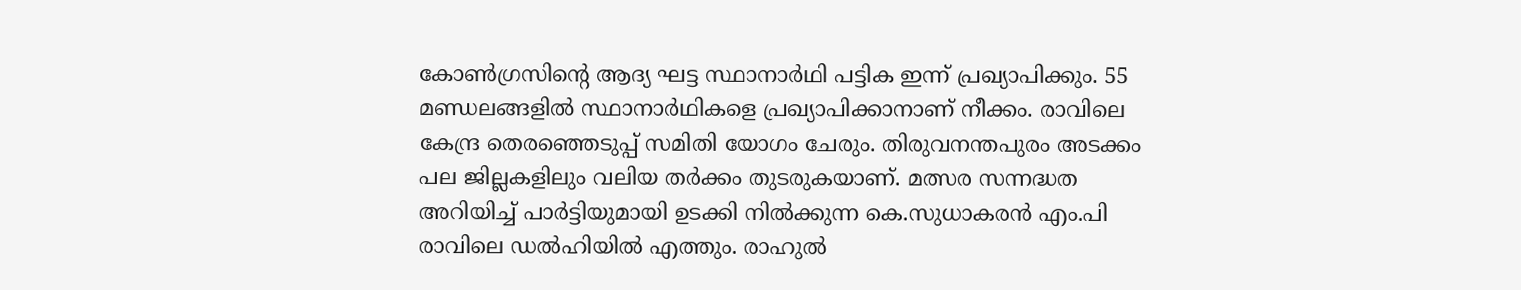കോണ്‍ഗ്രസിന്റെ ആദ്യ ഘട്ട സ്ഥാനാര്‍ഥി പട്ടിക ഇന്ന് പ്രഖ്യാപിക്കും. 55 മണ്ഡലങ്ങളില്‍ സ്ഥാനാര്‍ഥികളെ പ്രഖ്യാപിക്കാനാണ് നീക്കം. രാവിലെ കേന്ദ്ര തെരഞ്ഞെടുപ്പ് സമിതി യോഗം ചേരും. തിരുവനന്തപുരം അടക്കം പല ജില്ലകളിലും വലിയ തര്‍ക്കം തുടരുകയാണ്. മത്സര സന്നദ്ധത അറിയിച്ച് പാര്‍ട്ടിയുമായി ഉടക്കി നില്‍ക്കുന്ന കെ.സുധാകരന്‍ എം.പി രാവിലെ ഡല്‍ഹിയില്‍ എത്തും. രാഹുല്‍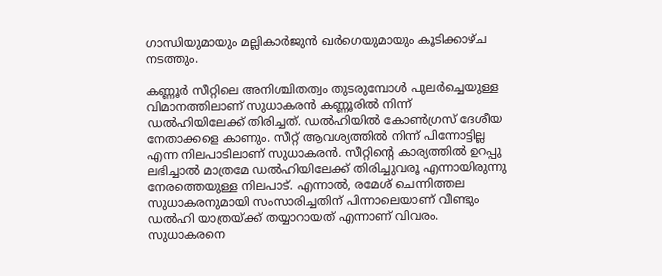ഗാന്ധിയുമായും മല്ലികാര്‍ജുന്‍ ഖര്‍ഗെയുമായും കൂടിക്കാഴ്ച നടത്തും.

കണ്ണൂര്‍ സീറ്റിലെ അനിശ്ചിതത്വം തുടരുമ്പോള്‍ പുലര്‍ച്ചെയുള്ള വിമാനത്തിലാണ് സുധാകരന്‍ കണ്ണൂരില്‍ നിന്ന് ഡല്‍ഹിയിലേക്ക് തിരിച്ചത്. ഡല്‍ഹിയില്‍ കോണ്‍ഗ്രസ് ദേശീയ നേതാക്കളെ കാണും. സീറ്റ് ആവശ്യത്തില്‍ നിന്ന് പിന്നോട്ടില്ല എന്ന നിലപാടിലാണ് സുധാകരന്‍. സീറ്റിന്റെ കാര്യത്തില്‍ ഉറപ്പു ലഭിച്ചാല്‍ മാത്രമേ ഡല്‍ഹിയിലേക്ക് തിരിച്ചുവരൂ എന്നായിരുന്നു നേരത്തെയുള്ള നിലപാട്. എന്നാല്‍, രമേശ് ചെന്നിത്തല സുധാകരനുമായി സംസാരിച്ചതിന് പിന്നാലെയാണ് വീണ്ടും ഡല്‍ഹി യാത്രയ്ക്ക് തയ്യാറായത് എന്നാണ് വിവരം. സുധാകരനെ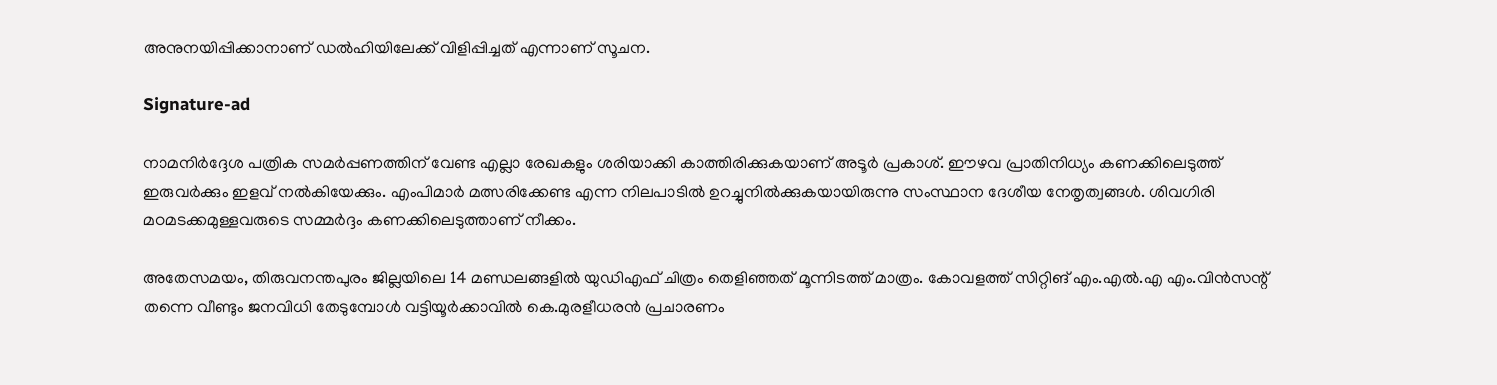അനുനയിപ്പിക്കാനാണ് ഡല്‍ഹിയിലേക്ക് വിളിപ്പിച്ചത് എന്നാണ് സൂചന.

Signature-ad

നാമനിര്‍ദ്ദേശ പത്രിക സമര്‍പ്പണത്തിന് വേണ്ട എല്ലാ രേഖകളും ശരിയാക്കി കാത്തിരിക്കുകയാണ് അടൂര്‍ പ്രകാശ്. ഈഴവ പ്രാതിനിധ്യം കണക്കിലെടുത്ത് ഇരുവര്‍ക്കും ഇളവ് നല്‍കിയേക്കും. എംപിമാര്‍ മത്സരിക്കേണ്ട എന്ന നിലപാടില്‍ ഉറച്ചുനില്‍ക്കുകയായിരുന്നു സംസ്ഥാന ദേശീയ നേതൃത്വങ്ങള്‍. ശിവഗിരി മഠമടക്കമുള്ളവരുടെ സമ്മര്‍ദ്ദം കണക്കിലെടുത്താണ് നീക്കം.

അതേസമയം, തിരുവനന്തപുരം ജില്ലയിലെ 14 മണ്ഡലങ്ങളില്‍ യുഡിഎഫ് ചിത്രം തെളിഞ്ഞത് മൂന്നിടത്ത് മാത്രം. കോവളത്ത് സിറ്റിങ് എം.എല്‍.എ എം.വിന്‍സന്റ് തന്നെ വീണ്ടും ജനവിധി തേടുമ്പോള്‍ വട്ടിയൂര്‍ക്കാവില്‍ കെ.മുരളീധരന്‍ പ്രചാരണം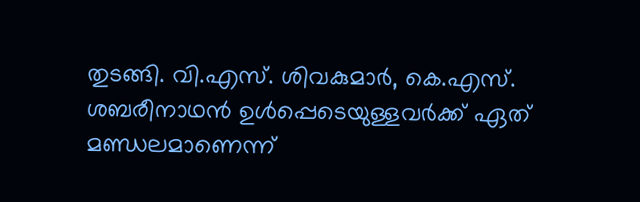തുടങ്ങി. വി.എസ്. ശിവകുമാര്‍, കെ.എസ്. ശബരീനാഥന്‍ ഉള്‍പ്പെടെയുള്ളവര്‍ക്ക് ഏത് മണ്ഡലമാണെന്ന്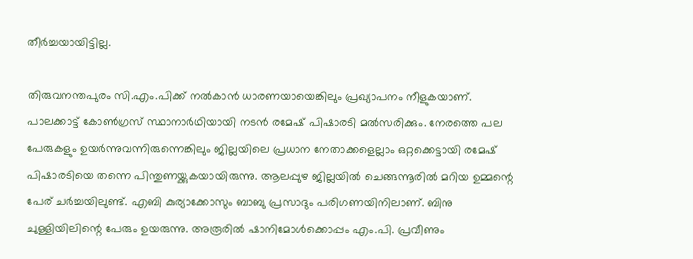തീര്‍ച്ചയായിട്ടില്ല.

തിരുവനന്തപുരം സി.എം.പിക്ക് നല്‍കാന്‍ ധാരണയായെങ്കിലും പ്രഖ്യാപനം നീളുകയാണ്. പാലക്കാട്ട് കോണ്‍ഗ്രസ് സ്ഥാനാര്‍ഥിയായി നടന്‍ രമേഷ് പിഷാരടി മല്‍സരിക്കും. നേരത്തെ പല പേരുകളും ഉയര്‍ന്നുവന്നിരുന്നെങ്കിലും ജില്ലയിലെ പ്രധാന നേതാക്കളെല്ലാം ഒറ്റക്കെട്ടായി രമേഷ് പിഷാരടിയെ തന്നെ പിന്തുണയ്ക്കുകയായിരുന്നു. ആലപ്പുഴ ജില്ലയില്‍ ചെങ്ങന്നൂരില്‍ മറിയ ഉമ്മന്റെ പേര് ചര്‍ച്ചയിലുണ്ട്. എബി കുര്യാക്കോസും ബാബു പ്രസാദും പരിഗണയിനിലാണ്. ബിനു ചുള്ളിയിലിന്റെ പേരും ഉയരുന്നു. അരൂരില്‍ ഷാനിമോള്‍ക്കൊപ്പം എം.പി. പ്രവീണും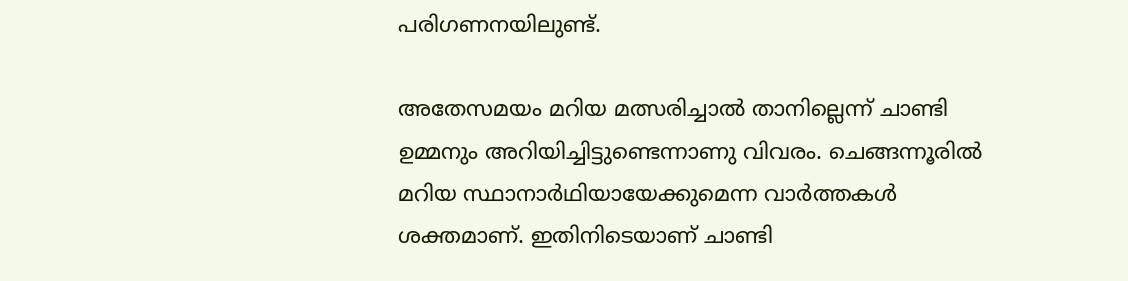പരിഗണനയിലുണ്ട്.

അതേസമയം മറിയ മത്സരിച്ചാല്‍ താനില്ലെന്ന് ചാണ്ടി ഉമ്മനും അറിയിച്ചിട്ടുണ്ടെന്നാണു വിവരം. ചെങ്ങന്നൂരില്‍ മറിയ സ്ഥാനാര്‍ഥിയായേക്കുമെന്ന വാര്‍ത്തകള്‍ ശക്തമാണ്. ഇതിനിടെയാണ് ചാണ്ടി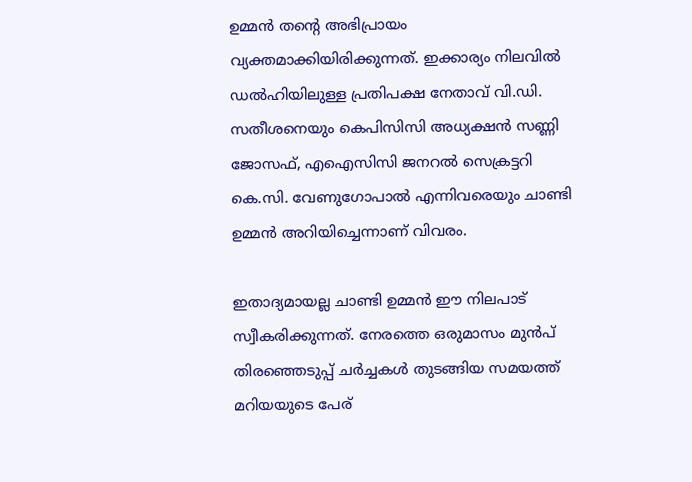ഉമ്മന്‍ തന്റെ അഭിപ്രായം വ്യക്തമാക്കിയിരിക്കുന്നത്. ഇക്കാര്യം നിലവില്‍ ഡല്‍ഹിയിലുള്ള പ്രതിപക്ഷ നേതാവ് വി.ഡി. സതീശനെയും കെപിസിസി അധ്യക്ഷന്‍ സണ്ണി ജോസഫ്, എഐസിസി ജനറല്‍ സെക്രട്ടറി കെ.സി. വേണുഗോപാല്‍ എന്നിവരെയും ചാണ്ടി ഉമ്മന്‍ അറിയിച്ചെന്നാണ് വിവരം.

ഇതാദ്യമായല്ല ചാണ്ടി ഉമ്മന്‍ ഈ നിലപാട് സ്വീകരിക്കുന്നത്. നേരത്തെ ഒരുമാസം മുന്‍പ് തിരഞ്ഞെടുപ്പ് ചര്‍ച്ചകള്‍ തുടങ്ങിയ സമയത്ത് മറിയയുടെ പേര്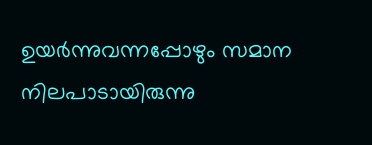ഉയര്‍ന്നുവന്നപ്പോഴും സമാന നിലപാടായിരുന്നു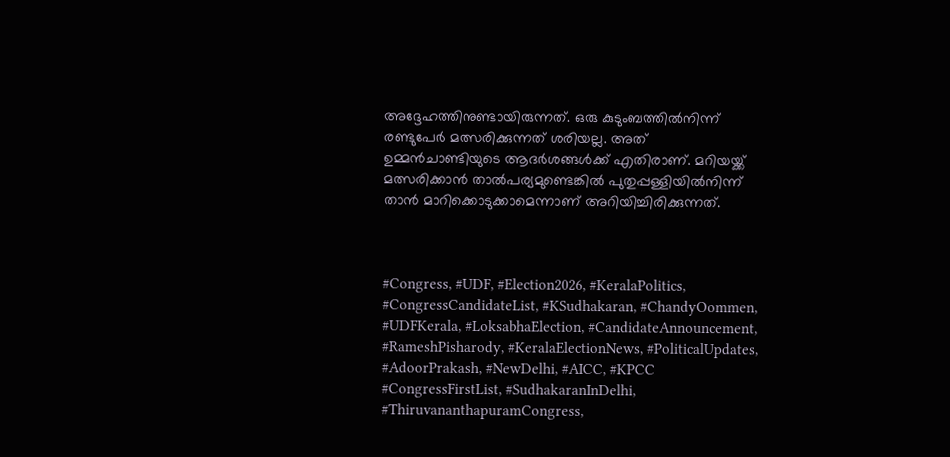അദ്ദേഹത്തിനുണ്ടായിരുന്നത്. ഒരു കുടുംബത്തില്‍നിന്ന് രണ്ടുപേര്‍ മത്സരിക്കുന്നത് ശരിയല്ല. അത് ഉമ്മന്‍ചാണ്ടിയുടെ ആദര്‍ശങ്ങള്‍ക്ക് എതിരാണ്. മറിയയ്ക്ക് മത്സരിക്കാന്‍ താല്‍പര്യമുണ്ടെങ്കില്‍ പുതുപ്പള്ളിയില്‍നിന്ന് താന്‍ മാറിക്കൊടുക്കാമെന്നാണ് അറിയിച്ചിരിക്കുന്നത്.



#Congress, #UDF, #Election2026, #KeralaPolitics, #CongressCandidateList, #KSudhakaran, #ChandyOommen, #UDFKerala, #LoksabhaElection, #CandidateAnnouncement, #RameshPisharody, #KeralaElectionNews, #PoliticalUpdates, #AdoorPrakash, #NewDelhi, #AICC, #KPCC #CongressFirstList, #SudhakaranInDelhi, #ThiruvananthapuramCongress,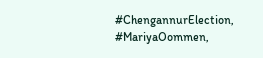#ChengannurElection, #MariyaOommen,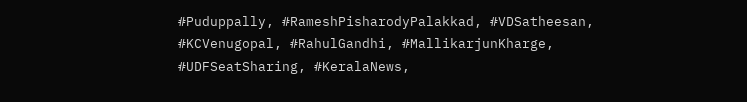#Puduppally, #RameshPisharodyPalakkad, #VDSatheesan, #KCVenugopal, #RahulGandhi, #MallikarjunKharge, #UDFSeatSharing, #KeralaNews,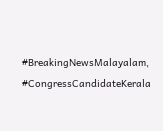#BreakingNewsMalayalam, #CongressCandidateKerala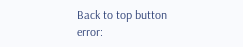Back to top button
error: